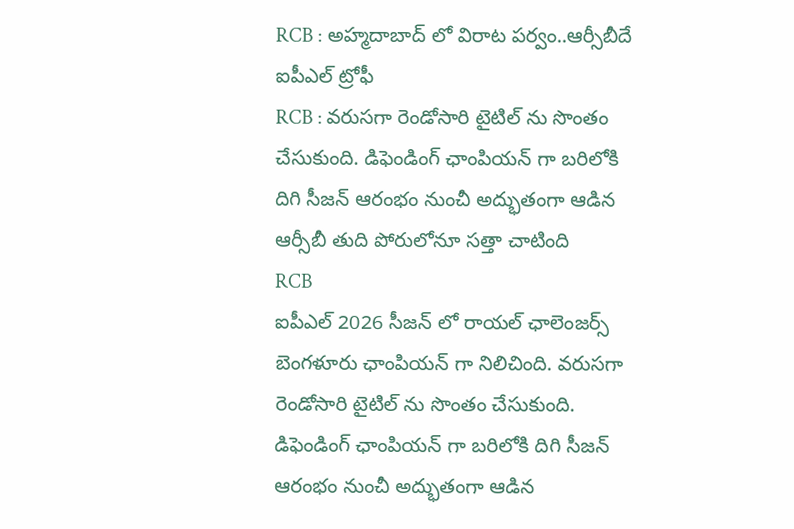RCB : అహ్మదాబాద్ లో విరాట పర్వం..ఆర్సీబీదే ఐపీఎల్ ట్రోఫీ
RCB : వరుసగా రెండోసారి టైటిల్ ను సొంతం చేసుకుంది. డిఫెండింగ్ ఛాంపియన్ గా బరిలోకి దిగి సీజన్ ఆరంభం నుంచీ అద్భుతంగా ఆడిన ఆర్సీబీ తుది పోరులోనూ సత్తా చాటింది
RCB
ఐపీఎల్ 2026 సీజన్ లో రాయల్ ఛాలెంజర్స్ బెంగళూరు ఛాంపియన్ గా నిలిచింది. వరుసగా రెండోసారి టైటిల్ ను సొంతం చేసుకుంది. డిఫెండింగ్ ఛాంపియన్ గా బరిలోకి దిగి సీజన్ ఆరంభం నుంచీ అద్భుతంగా ఆడిన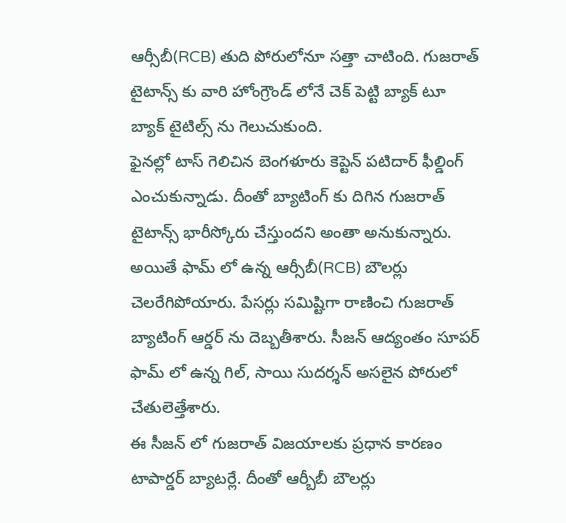ఆర్సీబీ(RCB) తుది పోరులోనూ సత్తా చాటింది. గుజరాత్ టైటాన్స్ కు వారి హోంగ్రౌండ్ లోనే చెక్ పెట్టి బ్యాక్ టూ బ్యాక్ టైటిల్స్ ను గెలుచుకుంది.
ఫైనల్లో టాస్ గెలిచిన బెంగళూరు కెప్టెన్ పటిదార్ ఫీల్డింగ్ ఎంచుకున్నాడు. దీంతో బ్యాటింగ్ కు దిగిన గుజరాత్ టైటాన్స్ భారీస్కోరు చేస్తుందని అంతా అనుకున్నారు. అయితే ఫామ్ లో ఉన్న ఆర్సీబీ(RCB) బౌలర్లు చెలరేగిపోయారు. పేసర్లు సమిష్టిగా రాణించి గుజరాత్ బ్యాటింగ్ ఆర్డర్ ను దెబ్బతీశారు. సీజన్ ఆద్యంతం సూపర్ ఫామ్ లో ఉన్న గిల్, సాయి సుదర్శన్ అసలైన పోరులో చేతులెత్తేశారు.
ఈ సీజన్ లో గుజరాత్ విజయాలకు ప్రధాన కారణం టాపార్డర్ బ్యాటర్లే. దీంతో ఆర్బీబీ బౌలర్లు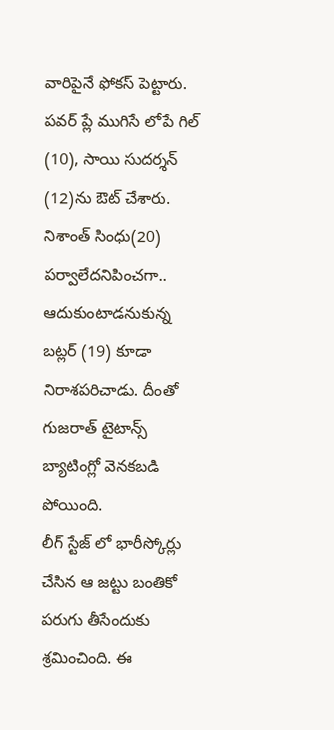వారిపైనే ఫోకస్ పెట్టారు. పవర్ ప్లే ముగిసే లోపే గిల్ (10), సాయి సుదర్శన్ (12)ను ఔట్ చేశారు. నిశాంత్ సింధు(20) పర్వాలేదనిపించగా.. ఆదుకుంటాడనుకున్న బట్లర్ (19) కూడా నిరాశపరిచాడు. దీంతో గుజరాత్ టైటాన్స్ బ్యాటింగ్లో వెనకబడి పోయింది.
లీగ్ స్టేజ్ లో భారీస్కోర్లు చేసిన ఆ జట్టు బంతికో పరుగు తీసేందుకు శ్రమించింది. ఈ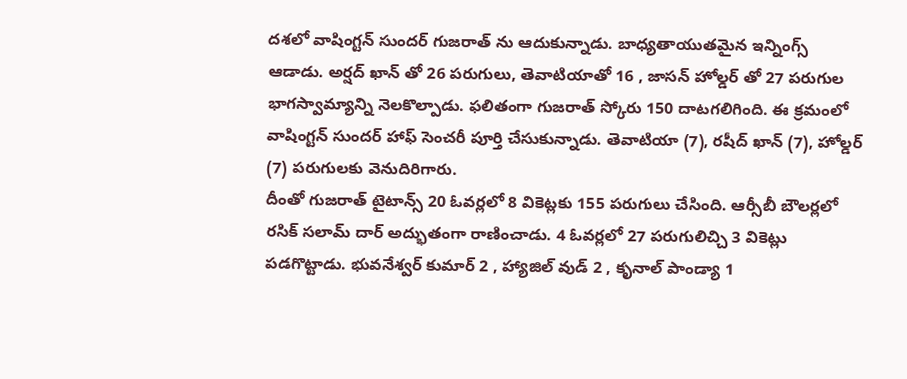దశలో వాషింగ్టన్ సుందర్ గుజరాత్ ను ఆదుకున్నాడు. బాధ్యతాయుతమైన ఇన్నింగ్స్ ఆడాడు. అర్షద్ ఖాన్ తో 26 పరుగులు, తెవాటియాతో 16 , జాసన్ హోల్డర్ తో 27 పరుగుల భాగస్వామ్యాన్ని నెలకొల్పాడు. ఫలితంగా గుజరాత్ స్కోరు 150 దాటగలిగింది. ఈ క్రమంలో వాషింగ్టన్ సుందర్ హాఫ్ సెంచరీ పూర్తి చేసుకున్నాడు. తెవాటియా (7), రషీద్ ఖాన్ (7), హోల్డర్ (7) పరుగులకు వెనుదిరిగారు.
దీంతో గుజరాత్ టైటాన్స్ 20 ఓవర్లలో 8 వికెట్లకు 155 పరుగులు చేసింది. ఆర్సీబీ బౌలర్లలో రసిక్ సలామ్ దార్ అద్భుతంగా రాణించాడు. 4 ఓవర్లలో 27 పరుగులిచ్చి 3 వికెట్లు పడగొట్టాడు. భువనేశ్వర్ కుమార్ 2 , హ్యాజిల్ వుడ్ 2 , కృనాల్ పాండ్యా 1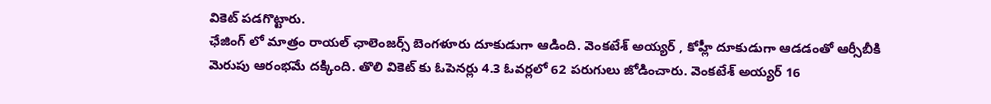వికెట్ పడగొట్టారు.
ఛేజింగ్ లో మాత్రం రాయల్ ఛాలెంజర్స్ బెంగళూరు దూకుడుగా ఆడింది. వెంకటేశ్ అయ్యర్ , కోహ్లీ దూకుడుగా ఆడడంతో ఆర్సీబీకి మెరుపు ఆరంభమే దక్కింది. తొలి వికెట్ కు ఓపెనర్లు 4.3 ఓవర్లలో 62 పరుగులు జోడించారు. వెంకటేశ్ అయ్యర్ 16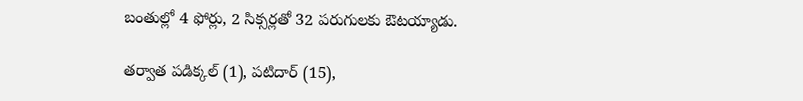బంతుల్లో 4 ఫోర్లు, 2 సిక్సర్లతో 32 పరుగులకు ఔటయ్యాడు.

తర్వాత పడిక్కల్ (1), పటిదార్ (15),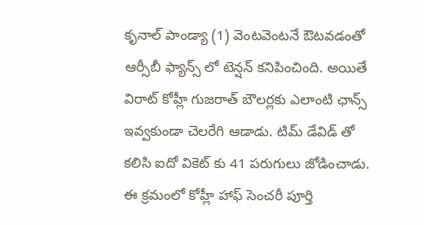కృనాల్ పాండ్యా (1) వెంటవెంటనే ఔటవడంతో ఆర్సీబీ ఫ్యాన్స్ లో టెన్షన్ కనిపించింది. అయితే విరాట్ కోహ్లీ గుజరాత్ బౌలర్లకు ఎలాంటి ఛాన్స్ ఇవ్వకుండా చెలరేగి ఆడాడు. టిమ్ డేవిడ్ తో కలిసి ఐదో వికెట్ కు 41 పరుగులు జోడించాడు. ఈ క్రమంలో కోహ్లీ హాఫ్ సెంచరీ పూర్తి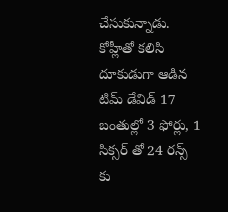చేసుకున్నాడు.
కోహ్లీతో కలిసి దూకుడుగా ఆడిన టిమ్ డేవిడ్ 17 బంతుల్లో 3 ఫోర్లు, 1 సిక్సర్ తో 24 రన్స్ కు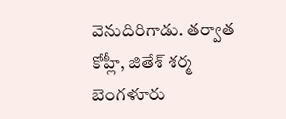వెనుదిరిగాడు. తర్వాత కోహ్లీ, జితేశ్ శర్మ బెంగళూరు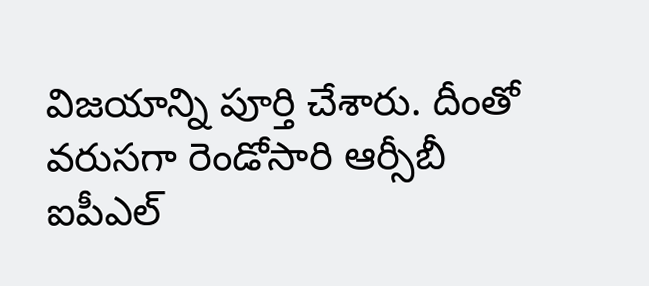విజయాన్ని పూర్తి చేశారు. దీంతో వరుసగా రెండోసారి ఆర్సీబీ ఐపీఎల్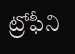ట్రోఫీని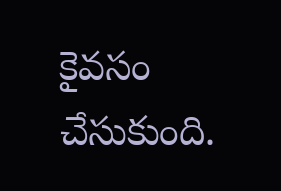కైవసం చేసుకుంది.